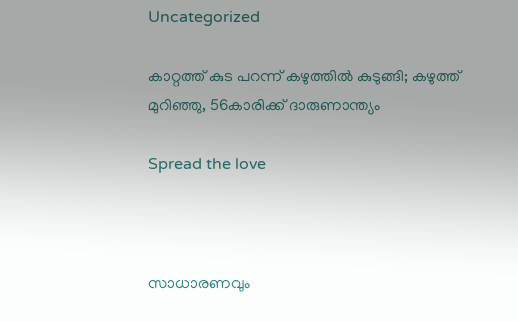Uncategorized

കാറ്റത്ത് കുട പറന്ന് കഴുത്തില്‍ കുടുങ്ങി; കഴുത്ത് മുറിഞ്ഞു, 56കാരിക്ക് ദാരുണാന്ത്യം

Spread the love



സാധാരണവും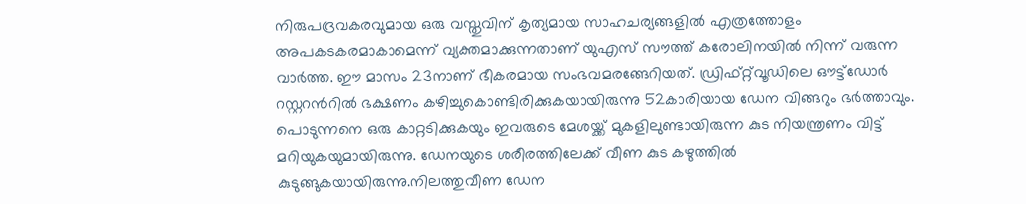നിരുപദ്രവകരവുമായ ഒരു വസ്തുവിന് കൃത്യമായ സാഹചര്യങ്ങളില്‍ എത്രത്തോളം അപകടകരമാകാമെന്ന് വ്യക്തമാക്കുന്നതാണ് യുഎസ് സൗത്ത് കരോലിനയില്‍ നിന്ന് വരുന്ന വാര്‍ത്ത. ഈ മാസം 23നാണ് ഭീകരമായ സംഭവമരങ്ങേറിയത്. ഡ്രിഫ്റ്റ്‌വൂഡിലെ ഔട്ട്ഡോര്‍ റസ്റ്ററന്‍റില്‍ ഭക്ഷണം കഴിച്ചുകൊണ്ടിരിക്കുകയായിരുന്നു 52കാരിയായ ഡേന വിങ്ങറും ഭര്‍ത്താവും. പൊടുന്നനെ ഒരു കാറ്റടിക്കുകയും ഇവരുടെ മേശയ്ക്ക് മുകളിലുണ്ടായിരുന്ന കുട നിയന്ത്രണം വിട്ട് മറിയുകയുമായിരുന്നു. ഡേനയുടെ ശരീരത്തിലേക്ക് വീണ കുട കഴുത്തില്‍ കുടുങ്ങുകയായിരുന്നു.നിലത്തുവീണ ഡേന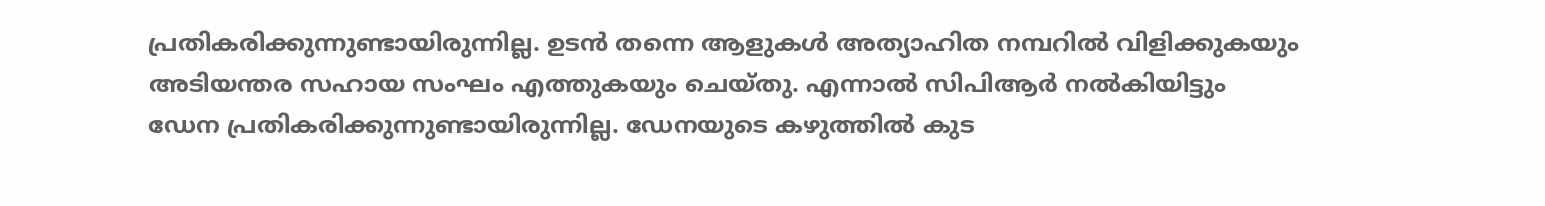പ്രതികരിക്കുന്നുണ്ടായിരുന്നില്ല. ഉടന്‍ തന്നെ ആളുകള്‍ അത്യാഹിത നമ്പറില്‍ വിളിക്കുകയും അടിയന്തര സഹായ സംഘം എത്തുകയും ചെയ്തു. എന്നാല്‍ സിപിആര്‍ നല്‍കിയിട്ടും ഡേന പ്രതികരിക്കുന്നുണ്ടായിരുന്നില്ല. ഡേനയുടെ കഴുത്തില്‍ കുട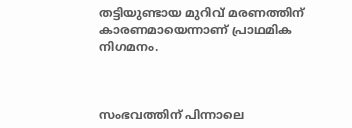തട്ടിയുണ്ടായ മുറിവ് മരണത്തിന് കാരണമായെന്നാണ് പ്രാഥമിക നിഗമനം.



സംഭവത്തിന് പിന്നാലെ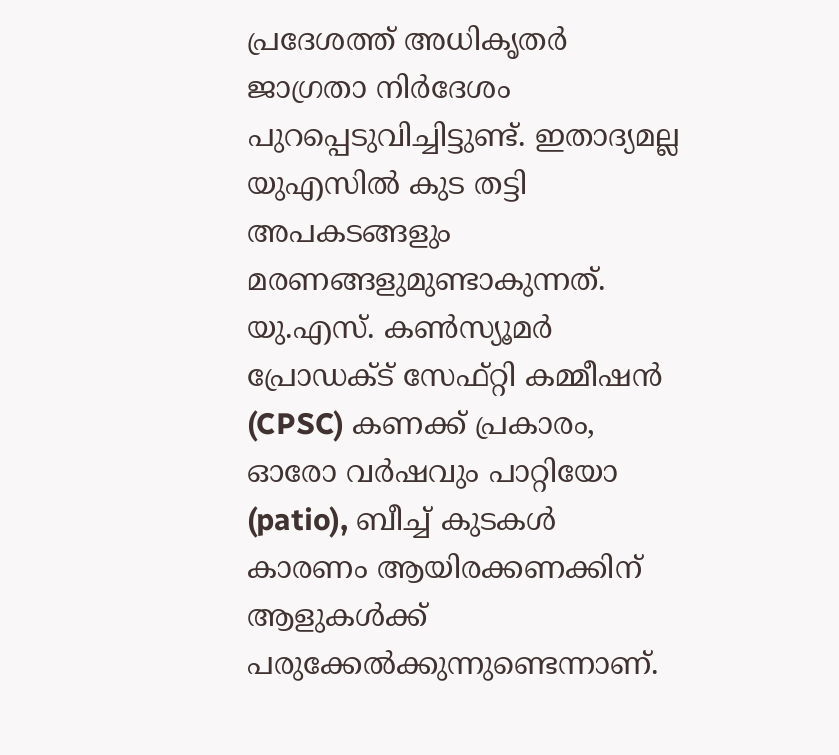പ്രദേശത്ത് അധികൃതര്‍ ജാഗ്രതാ നിര്‍ദേശം പുറപ്പെടുവിച്ചിട്ടുണ്ട്. ഇതാദ്യമല്ല യുഎസില്‍ കുട തട്ടി അപകടങ്ങളും മരണങ്ങളുമുണ്ടാകുന്നത്. യു.എസ്. കൺസ്യൂമർ പ്രോഡക്ട് സേഫ്റ്റി കമ്മീഷൻ (CPSC) കണക്ക് പ്രകാരം, ഓരോ വർഷവും പാറ്റിയോ (patio), ബീച്ച് കുടകൾ കാരണം ആയിരക്കണക്കിന് ആളുകൾക്ക് പരുക്കേൽക്കുന്നുണ്ടെന്നാണ്.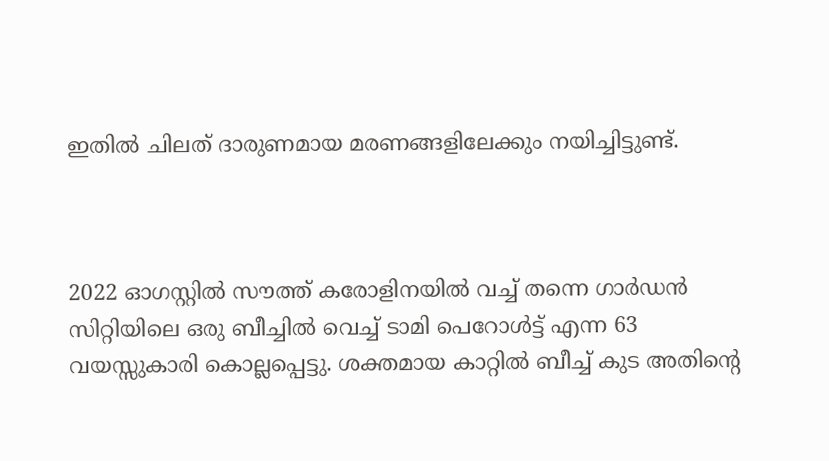ഇതിൽ ചിലത് ദാരുണമായ മരണങ്ങളിലേക്കും നയിച്ചിട്ടുണ്ട്.



2022 ഓഗസ്റ്റില്‍ സൗത്ത് കരോളിനയില്‍ വച്ച് തന്നെ ഗാർഡൻ സിറ്റിയിലെ ഒരു ബീച്ചിൽ വെച്ച് ടാമി പെറോൾട്ട് എന്ന 63 വയസ്സുകാരി കൊല്ലപ്പെട്ടു. ശക്തമായ കാറ്റിൽ ബീച്ച് കുട അതിന്റെ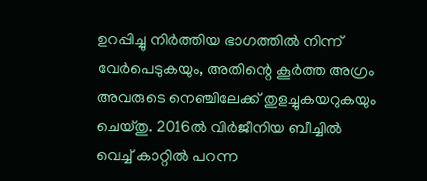ഉറപ്പിച്ചു നിർത്തിയ ഭാഗത്തില്‍ നിന്ന് വേർപെടുകയും, അതിന്റെ കൂർത്ത അഗ്രം അവരുടെ നെഞ്ചിലേക്ക് തുളച്ചുകയറുകയും ചെയ്തു. 2016ല്‍ വിർജീനിയ ബീച്ചിൽ വെച്ച് കാറ്റിൽ പറന്ന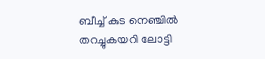ബീച്ച് കുട നെഞ്ചിൽ തറച്ചുകയറി ലോട്ടി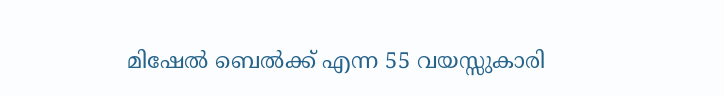മിഷേൽ ബെൽക്ക് എന്ന 55 വയസ്സുകാരി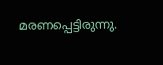മരണപ്പെട്ടിരുന്നു.